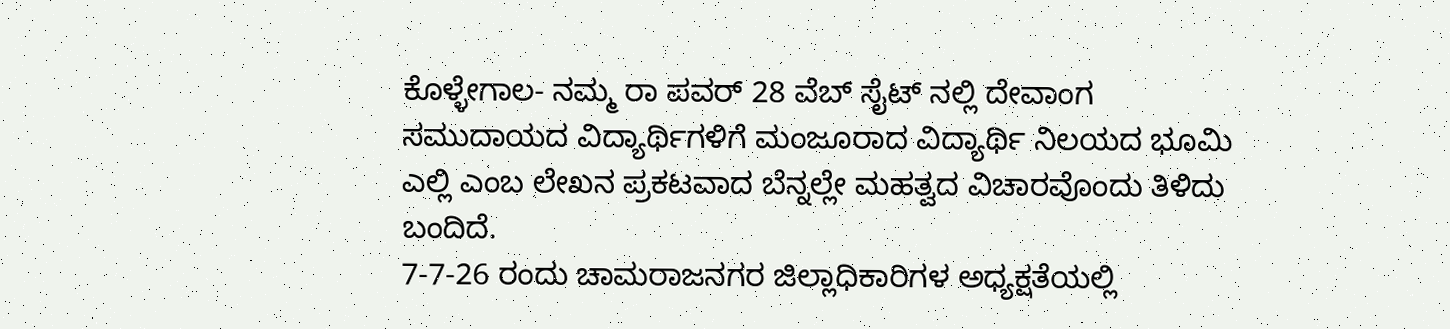ಕೊಳ್ಳೇಗಾಲ- ನಮ್ಮ ರಾ ಪವರ್ 28 ವೆಬ್ ಸೈಟ್ ನಲ್ಲಿ ದೇವಾಂಗ ಸಮುದಾಯದ ವಿದ್ಯಾರ್ಥಿಗಳಿಗೆ ಮಂಜೂರಾದ ವಿದ್ಯಾರ್ಥಿ ನಿಲಯದ ಭೂಮಿ ಎಲ್ಲಿ ಎಂಬ ಲೇಖನ ಪ್ರಕಟವಾದ ಬೆನ್ನಲ್ಲೇ ಮಹತ್ವದ ವಿಚಾರವೊಂದು ತಿಳಿದು ಬಂದಿದೆ.
7-7-26 ರಂದು ಚಾಮರಾಜನಗರ ಜಿಲ್ಲಾಧಿಕಾರಿಗಳ ಅಧ್ಯಕ್ಷತೆಯಲ್ಲಿ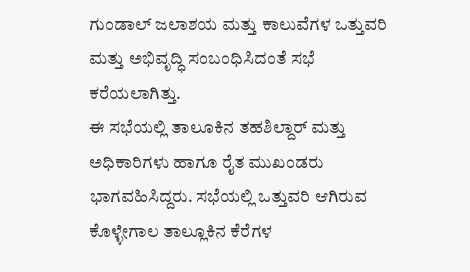ಗುಂಡಾಲ್ ಜಲಾಶಯ ಮತ್ತು ಕಾಲುವೆಗಳ ಒತ್ತುವರಿ ಮತ್ತು ಅಭಿವೃದ್ಧಿ ಸಂಬಂಧಿಸಿದಂತೆ ಸಭೆ ಕರೆಯಲಾಗಿತ್ತು.
ಈ ಸಭೆಯಲ್ಲಿ ತಾಲೂಕಿನ ತಹಶಿಲ್ದಾರ್ ಮತ್ತು ಅಧಿಕಾರಿಗಳು ಹಾಗೂ ರೈತ ಮುಖಂಡರು ಭಾಗವಹಿಸಿದ್ದರು. ಸಭೆಯಲ್ಲಿ ಒತ್ತುವರಿ ಆಗಿರುವ ಕೊಳ್ಳೇಗಾಲ ತಾಲ್ಲೂಕಿನ ಕೆರೆಗಳ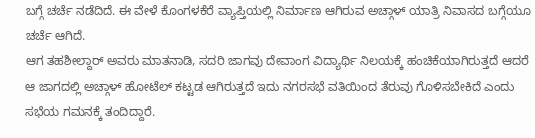ಬಗ್ಗೆ ಚರ್ಚೆ ನಡೆದಿದೆ. ಈ ವೇಳೆ ಕೊಂಗಳಕೆರೆ ವ್ಯಾಪ್ತಿಯಲ್ಲಿ ನಿರ್ಮಾಣ ಆಗಿರುವ ಅಚ್ಗಾಳ್ ಯಾತ್ರಿ ನಿವಾಸದ ಬಗ್ಗೆಯೂ ಚರ್ಚೆ ಆಗಿದೆ.
ಆಗ ತಹಶೀಲ್ದಾರ್ ಅವರು ಮಾತನಾಡಿ, ಸದರಿ ಜಾಗವು ದೇವಾಂಗ ವಿದ್ಯಾರ್ಥಿ ನಿಲಯಕ್ಕೆ ಹಂಚಿಕೆಯಾಗಿರುತ್ತದೆ ಆದರೆ ಆ ಜಾಗದಲ್ಲಿ ಅಚ್ಗಾಳ್ ಹೋಟೆಲ್ ಕಟ್ಟಡ ಆಗಿರುತ್ತದೆ ಇದು ನಗರಸಭೆ ವತಿಯಿಂದ ತೆರುವು ಗೊಳಿಸಬೇಕಿದೆ ಎಂದು ಸಭೆಯ ಗಮನಕ್ಕೆ ತಂದಿದ್ದಾರೆ.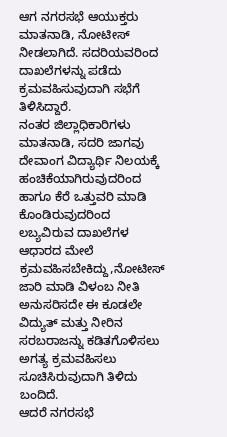ಆಗ ನಗರಸಭೆ ಆಯುಕ್ತರು ಮಾತನಾಡಿ, ನೋಟೀಸ್ ನೀಡಲಾಗಿದೆ. ಸದರಿಯವರಿಂದ ದಾಖಲೆಗಳನ್ನು ಪಡೆದು ಕ್ರಮವಹಿಸುವುದಾಗಿ ಸಭೆಗೆ ತಿಳಿಸಿದ್ದಾರೆ.
ನಂತರ ಜಿಲ್ಲಾಧಿಕಾರಿಗಳು ಮಾತನಾಡಿ, ಸದರಿ ಜಾಗವು ದೇವಾಂಗ ವಿದ್ಯಾರ್ಥಿ ನಿಲಯಕ್ಕೆ ಹಂಚಿಕೆಯಾಗಿರುವುದರಿಂದ ಹಾಗೂ ಕೆರೆ ಒತ್ತುವರಿ ಮಾಡಿ ಕೊಂಡಿರುವುದರಿಂದ ಲಬ್ಯವಿರುವ ದಾಖಲೆಗಳ ಆಧಾರದ ಮೇಲೆ ಕ್ರಮವಹಿಸಬೇಕಿದ್ದು,ನೋಟೀಸ್ ಜಾರಿ ಮಾಡಿ ವಿಳಂಬ ನೀತಿ ಅನುಸರಿಸದೇ ಈ ಕೂಡಲೇ ವಿದ್ಯುತ್ ಮತ್ತು ನೀರಿನ ಸರಬರಾಜನ್ನು ಕಡಿತಗೊಳಿಸಲು ಅಗತ್ಯ ಕ್ರಮವಹಿಸಲು ಸೂಚಿಸಿರುವುದಾಗಿ ತಿಳಿದು ಬಂದಿದೆ.
ಆದರೆ ನಗರಸಭೆ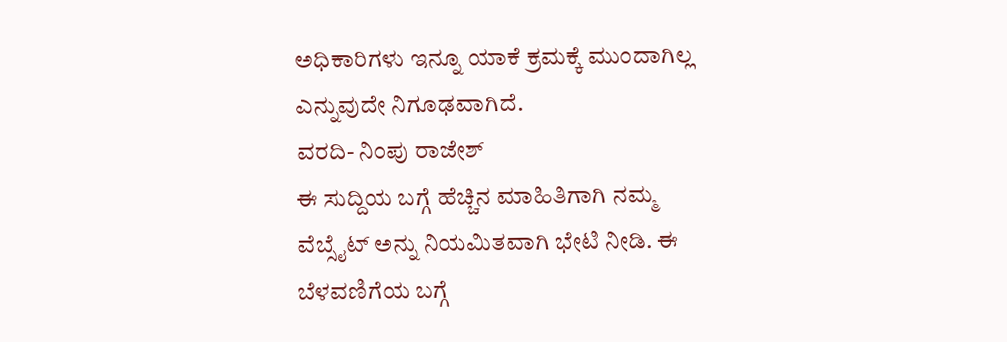ಅಧಿಕಾರಿಗಳು ಇನ್ನೂ ಯಾಕೆ ಕ್ರಮಕ್ಕೆ ಮುಂದಾಗಿಲ್ಲ ಎನ್ನುವುದೇ ನಿಗೂಢವಾಗಿದೆ.
ವರದಿ- ನಿಂಪು ರಾಜೇಶ್
ಈ ಸುದ್ದಿಯ ಬಗ್ಗೆ ಹೆಚ್ಚಿನ ಮಾಹಿತಿಗಾಗಿ ನಮ್ಮ ವೆಬ್ಸೈಟ್ ಅನ್ನು ನಿಯಮಿತವಾಗಿ ಭೇಟಿ ನೀಡಿ. ಈ ಬೆಳವಣಿಗೆಯ ಬಗ್ಗೆ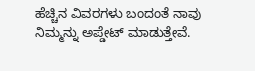ಹೆಚ್ಚಿನ ವಿವರಗಳು ಬಂದಂತೆ ನಾವು ನಿಮ್ಮನ್ನು ಅಪ್ಡೇಟ್ ಮಾಡುತ್ತೇವೆ.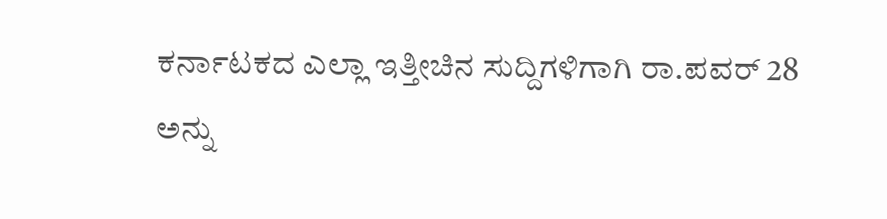ಕರ್ನಾಟಕದ ಎಲ್ಲಾ ಇತ್ತೀಚಿನ ಸುದ್ದಿಗಳಿಗಾಗಿ ರಾ.ಪವರ್ 28 ಅನ್ನು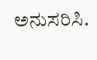ಅನುಸರಿಸಿ.